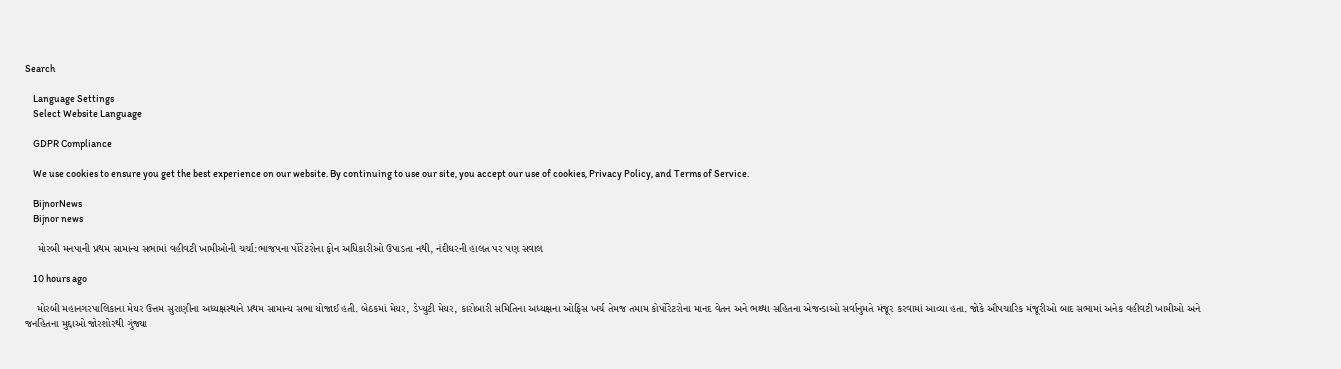Search

    Language Settings
    Select Website Language

    GDPR Compliance

    We use cookies to ensure you get the best experience on our website. By continuing to use our site, you accept our use of cookies, Privacy Policy, and Terms of Service.

    BijnorNews
    Bijnor news

    મોરબી મનપાની પ્રથમ સામાન્ય સભામાં વહીવટી ખામીઓની ચર્ચા:ભાજપના ર્પોરેટરોના ફોન અધિકારીઓ ઉપાડતા નથી, નંદીઘરની હાલત પર પણ સવાલ

    10 hours ago

    મોરબી મહાનગરપાલિકાના મેયર ઉત્તમ સુરાણીના અધ્યક્ષસ્થાને પ્રથમ સામાન્ય સભા યોજાઈ હતી. બેઠકમાં મેયર, ડેપ્યુટી મેયર, કારોબારી સમિતિના અધ્યક્ષના ઓફિસ ખર્ચ તેમજ તમામ કોર્પોરેટરોના માનદ વેતન અને ભથ્થા સહિતના એજન્ડાઓ સર્વાનુમતે મંજૂર કરવામાં આવ્યા હતા. જોકે ઔપચારિક મંજૂરીઓ બાદ સભામાં અનેક વહીવટી ખામીઓ અને જનહિતના મુદ્દાઓ જોરશોરથી ગુંજ્યા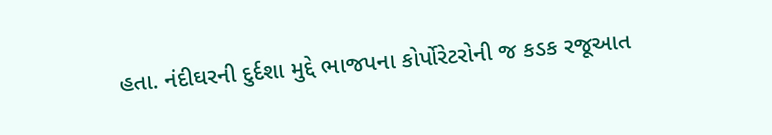હતા. નંદીઘરની દુર્દશા મુદ્દે ભાજપના કોર્પોરેટરોની જ કડક રજૂઆત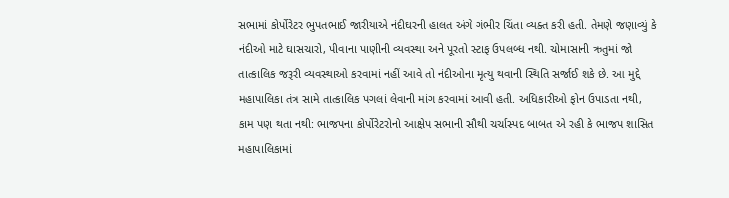સભામાં કોર્પોરેટર ભુપતભાઈ જારીયાએ નંદીઘરની હાલત અંગે ગંભીર ચિંતા વ્યક્ત કરી હતી. તેમણે જણાવ્યું કે નંદીઓ માટે ઘાસચારો, પીવાના પાણીની વ્યવસ્થા અને પૂરતો સ્ટાફ ઉપલબ્ધ નથી. ચોમાસાની ઋતુમાં જો તાત્કાલિક જરૂરી વ્યવસ્થાઓ કરવામાં નહીં આવે તો નંદીઓના મૃત્યુ થવાની સ્થિતિ સર્જાઈ શકે છે. આ મુદ્દે મહાપાલિકા તંત્ર સામે તાત્કાલિક પગલાં લેવાની માંગ કરવામાં આવી હતી. અધિકારીઓ ફોન ઉપાડતા નથી, કામ પણ થતા નથી: ભાજપના કોર્પોરેટરોનો આક્ષેપ સભાની સૌથી ચર્ચાસ્પદ બાબત એ રહી કે ભાજપ શાસિત મહાપાલિકામાં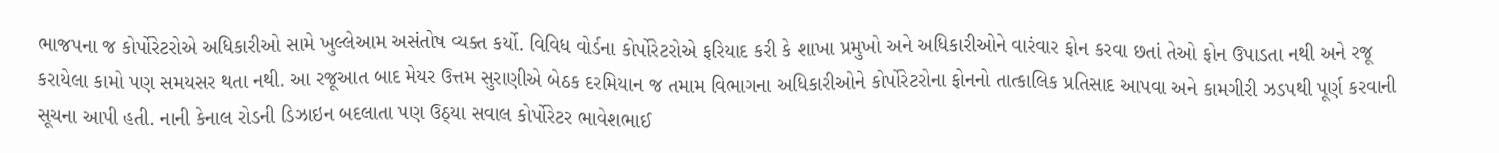ભાજપના જ કોર્પોરેટરોએ અધિકારીઓ સામે ખુલ્લેઆમ અસંતોષ વ્યક્ત કર્યો. વિવિધ વોર્ડના કોર્પોરેટરોએ ફરિયાદ કરી કે શાખા પ્રમુખો અને અધિકારીઓને વારંવાર ફોન કરવા છતાં તેઓ ફોન ઉપાડતા નથી અને રજૂ કરાયેલા કામો પણ સમયસર થતા નથી. આ રજૂઆત બાદ મેયર ઉત્તમ સુરાણીએ બેઠક દરમિયાન જ તમામ વિભાગના અધિકારીઓને કોર્પોરેટરોના ફોનનો તાત્કાલિક પ્રતિસાદ આપવા અને કામગીરી ઝડપથી પૂર્ણ કરવાની સૂચના આપી હતી. નાની કેનાલ રોડની ડિઝાઇન બદલાતા પણ ઉઠ્યા સવાલ કોર્પોરેટર ભાવેશભાઈ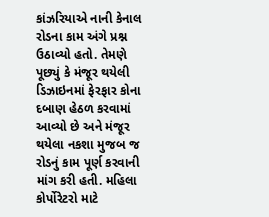કાંઝરિયાએ નાની કેનાલ રોડના કામ અંગે પ્રશ્ન ઉઠાવ્યો હતો. તેમણે પૂછ્યું કે મંજૂર થયેલી ડિઝાઇનમાં ફેરફાર કોના દબાણ હેઠળ કરવામાં આવ્યો છે અને મંજૂર થયેલા નકશા મુજબ જ રોડનું કામ પૂર્ણ કરવાની માંગ કરી હતી. મહિલા કોર્પોરેટરો માટે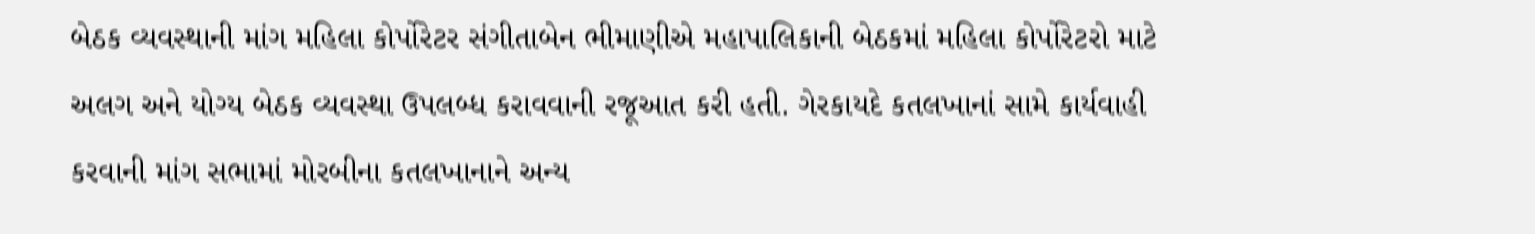બેઠક વ્યવસ્થાની માંગ મહિલા કોર્પોરેટર સંગીતાબેન ભીમાણીએ મહાપાલિકાની બેઠકમાં મહિલા કોર્પોરેટરો માટે અલગ અને યોગ્ય બેઠક વ્યવસ્થા ઉપલબ્ધ કરાવવાની રજૂઆત કરી હતી. ગેરકાયદે કતલખાનાં સામે કાર્યવાહી કરવાની માંગ સભામાં મોરબીના કતલખાનાને અન્ય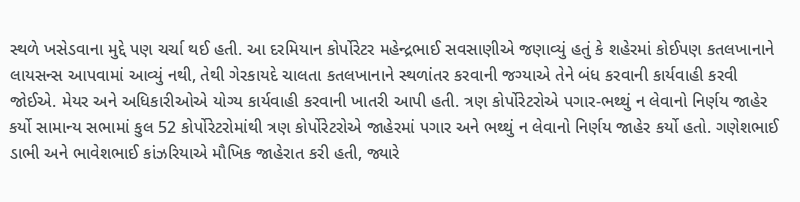સ્થળે ખસેડવાના મુદ્દે પણ ચર્ચા થઈ હતી. આ દરમિયાન કોર્પોરેટર મહેન્દ્રભાઈ સવસાણીએ જણાવ્યું હતું કે શહેરમાં કોઈપણ કતલખાનાને લાયસન્સ આપવામાં આવ્યું નથી, તેથી ગેરકાયદે ચાલતા કતલખાનાને સ્થળાંતર કરવાની જગ્યાએ તેને બંધ કરવાની કાર્યવાહી કરવી જોઈએ. મેયર અને અધિકારીઓએ યોગ્ય કાર્યવાહી કરવાની ખાતરી આપી હતી. ત્રણ કોર્પોરેટરોએ પગાર-ભથ્થું ન લેવાનો નિર્ણય જાહેર કર્યો સામાન્ય સભામાં કુલ 52 કોર્પોરેટરોમાંથી ત્રણ કોર્પોરેટરોએ જાહેરમાં પગાર અને ભથ્થું ન લેવાનો નિર્ણય જાહેર કર્યો હતો. ગણેશભાઈ ડાભી અને ભાવેશભાઈ કાંઝરિયાએ મૌખિક જાહેરાત કરી હતી, જ્યારે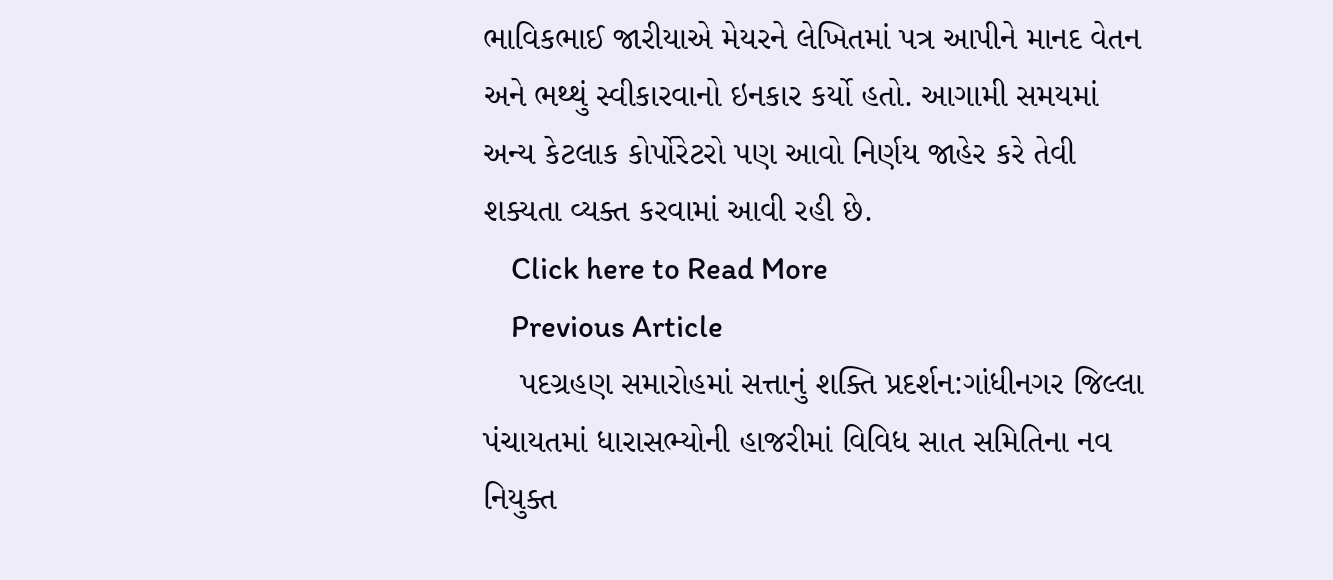ભાવિકભાઈ જારીયાએ મેયરને લેખિતમાં પત્ર આપીને માનદ વેતન અને ભથ્થું સ્વીકારવાનો ઇનકાર કર્યો હતો. આગામી સમયમાં અન્ય કેટલાક કોર્પોરેટરો પણ આવો નિર્ણય જાહેર કરે તેવી શક્યતા વ્યક્ત કરવામાં આવી રહી છે.
    Click here to Read More
    Previous Article
    પદગ્રહણ સમારોહમાં સત્તાનું શક્તિ પ્રદર્શન:ગાંધીનગર જિલ્લા પંચાયતમાં ધારાસભ્યોની હાજરીમાં વિવિધ સાત સમિતિના નવ નિયુક્ત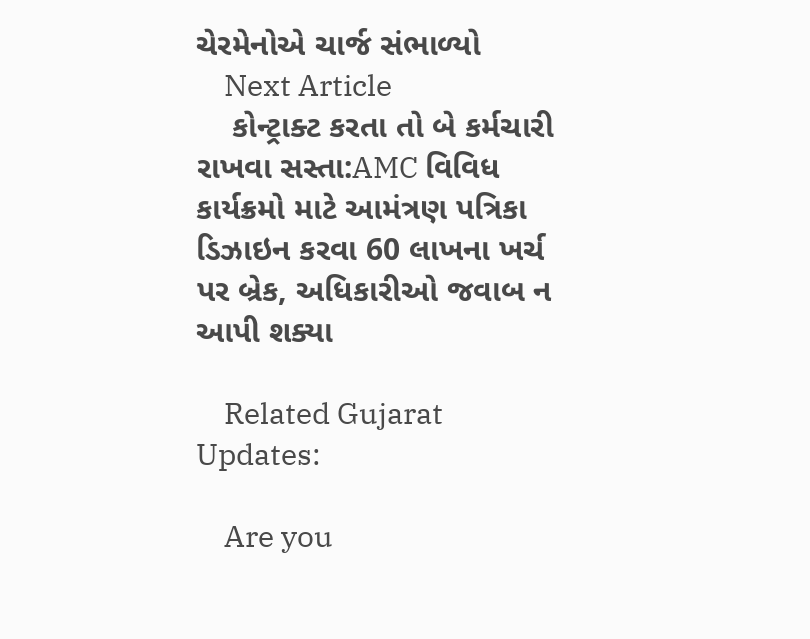ચેરમેનોએ ચાર્જ સંભાળ્યો
    Next Article
    કોન્ટ્રાક્ટ કરતા તો બે કર્મચારી રાખવા સસ્તા:AMC વિવિધ કાર્યક્રમો માટે આમંત્રણ પત્રિકા ડિઝાઇન કરવા 60 લાખના ખર્ચ પર બ્રેક, અધિકારીઓ જવાબ ન આપી શક્યા

    Related Gujarat Updates:

    Are you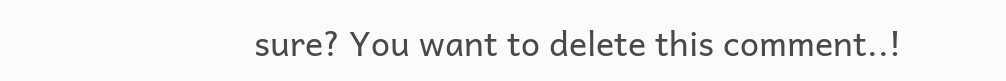sure? You want to delete this comment..!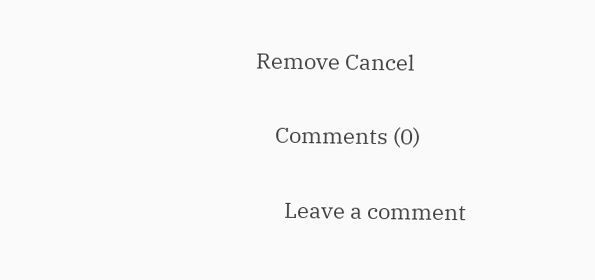Remove Cancel

    Comments (0)

      Leave a comment